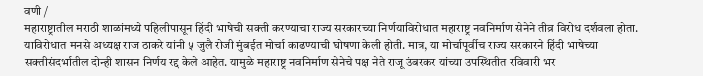वणी /
महाराष्ट्रातील मराठी शाळांमध्ये पहिलीपासून हिंदी भाषेची सक्ती करण्याचा राज्य सरकारच्या निर्णयाविरोधात महाराष्ट्र नवनिर्माण सेनेने तीव्र विरोध दर्शवला होता. याविरोधात मनसे अध्यक्ष राज ठाकरे यांनी ५ जुलै रोजी मुंबईत मोर्चा काढण्याची घोषणा केली होती. मात्र, या मोर्चापूर्वीच राज्य सरकारने हिंदी भाषेच्या सक्तीसंदर्भातील दोन्ही शासन निर्णय रद्द केले आहेत. यामुळे महाराष्ट्र नवनिर्माण सेनेचे पक्ष नेते राजू उंबरकर यांच्या उपस्थितीत रविवारी भर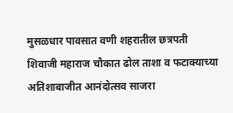मुसळधार पावसात वणी शहरातील छत्रपती शिवाजी महाराज चौकात ढोल ताशा व फटाक्याच्या अतिशाबाजीत आनंदोत्सव साजरा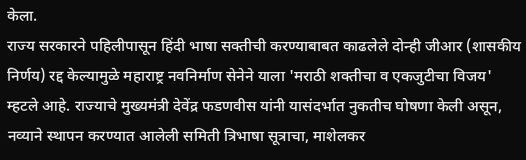केला.
राज्य सरकारने पहिलीपासून हिंदी भाषा सक्तीची करण्याबाबत काढलेले दोन्ही जीआर (शासकीय निर्णय) रद्द केल्यामुळे महाराष्ट्र नवनिर्माण सेनेने याला 'मराठी शक्तीचा व एकजुटीचा विजय' म्हटले आहे. राज्याचे मुख्यमंत्री देवेंद्र फडणवीस यांनी यासंदर्भात नुकतीच घोषणा केली असून, नव्याने स्थापन करण्यात आलेली समिती त्रिभाषा सूत्राचा, माशेलकर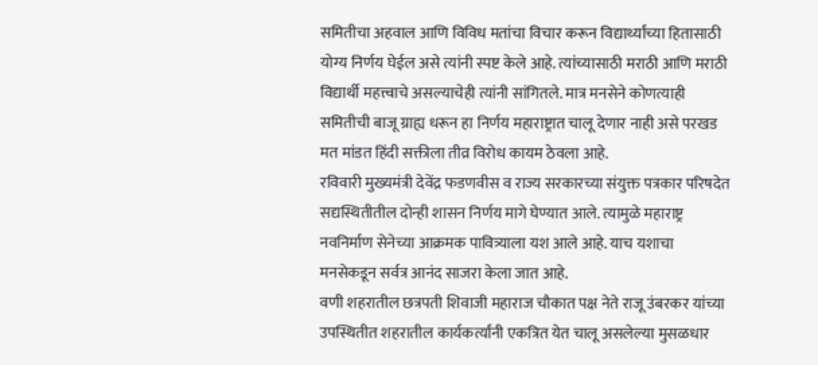समितीचा अहवाल आणि विविध मतांचा विचार करून विद्यार्थ्यांच्या हितासाठी योग्य निर्णय घेईल असे त्यांनी स्पष्ट केले आहे. त्यांच्यासाठी मराठी आणि मराठी विद्यार्थी महत्त्वाचे असल्याचेही त्यांनी सांगितले. मात्र मनसेने कोणत्याही समितीची बाजू ग्राह्य धरून हा निर्णय महाराष्ट्रात चालू देणार नाही असे परखड मत मांडत हिंदी सक्तीला तीव्र विरोध कायम ठेवला आहे.
रविवारी मुख्यमंत्री देवेंद्र फडणवीस व राज्य सरकारच्या संयुक्त पत्रकार परिषदेत सद्यस्थितीतील दोन्ही शासन निर्णय मागे घेण्यात आले. त्यामुळे महाराष्ट्र नवनिर्माण सेनेच्या आक्रमक पावित्र्याला यश आले आहे. याच यशाचा मनसेकडून सर्वत्र आनंद साजरा केला जात आहे.
वणी शहरातील छत्रपती शिवाजी महाराज चौकात पक्ष नेते राजू उंबरकर यांच्या उपस्थितीत शहरातील कार्यकर्त्यांनी एकत्रित येत चालू असलेल्या मुसळधार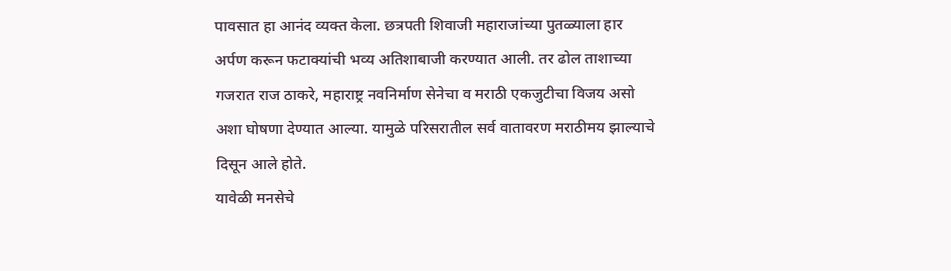पावसात हा आनंद व्यक्त केला. छत्रपती शिवाजी महाराजांच्या पुतळ्याला हार अर्पण करून फटाक्यांची भव्य अतिशाबाजी करण्यात आली. तर ढोल ताशाच्या गजरात राज ठाकरे, महाराष्ट्र नवनिर्माण सेनेचा व मराठी एकजुटीचा विजय असो अशा घोषणा देण्यात आल्या. यामुळे परिसरातील सर्व वातावरण मराठीमय झाल्याचे दिसून आले होते.
यावेळी मनसेचे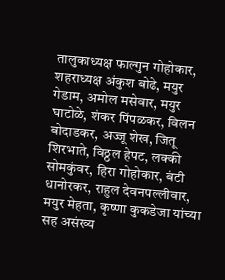तालुकाध्यक्ष फाल्गुन गोहोकार, शहराध्यक्ष अंकुश बोढे, मयुर गेडाम, अमोल मसेवार, मयुर घाटोळे, शंकर पिंपळकर, विलन बोदाडकर, अज्जू शेख, जितू शिरभाते, विठ्ठल हेपट, लक्की सोमकुंवर, हिरा गोहोकार, बंटी धानोरकर, राहुल देवनपल्लीवार, मयुर मेहता, कृष्णा कुकडेजा यांच्या सह असंख्य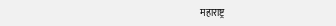महाराष्ट्र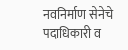नवनिर्माण सेनेचे पदाधिकारी व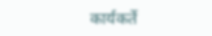कार्यकर्ते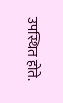उपस्थित होते.